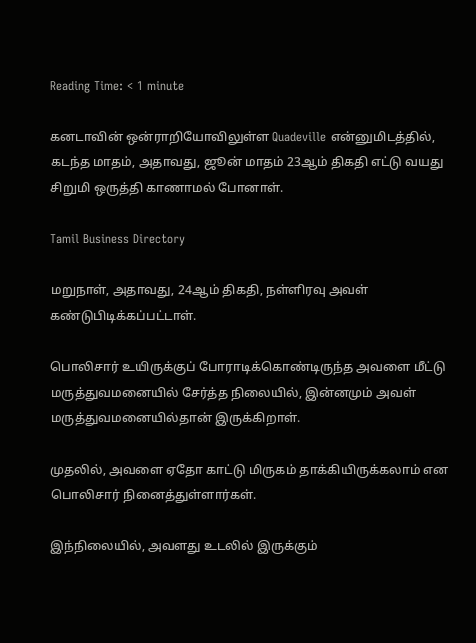Reading Time: < 1 minute

கனடாவின் ஒன்ராறியோவிலுள்ள Quadeville என்னுமிடத்தில், கடந்த மாதம், அதாவது, ஜூன் மாதம் 23ஆம் திகதி எட்டு வயது சிறுமி ஒருத்தி காணாமல் போனாள்.

Tamil Business Directory

மறுநாள், அதாவது, 24ஆம் திகதி, நள்ளிரவு அவள் கண்டுபிடிக்கப்பட்டாள்.

பொலிசார் உயிருக்குப் போராடிக்கொண்டிருந்த அவளை மீட்டு மருத்துவமனையில் சேர்த்த நிலையில், இன்னமும் அவள் மருத்துவமனையில்தான் இருக்கிறாள்.

முதலில், அவளை ஏதோ காட்டு மிருகம் தாக்கியிருக்கலாம் என பொலிசார் நினைத்துள்ளார்கள்.

இந்நிலையில், அவளது உடலில் இருக்கும்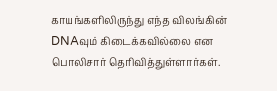காயங்களிலிருந்து எந்த விலங்கின் DNAவும் கிடைக்கவில்லை என பொலிசார் தெரிவித்துள்ளார்கள்.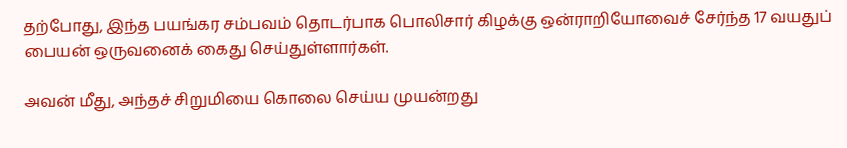தற்போது, இந்த பயங்கர சம்பவம் தொடர்பாக பொலிசார் கிழக்கு ஒன்ராறியோவைச் சேர்ந்த 17 வயதுப் பையன் ஒருவனைக் கைது செய்துள்ளார்கள்.

அவன் மீது, அந்தச் சிறுமியை கொலை செய்ய முயன்றது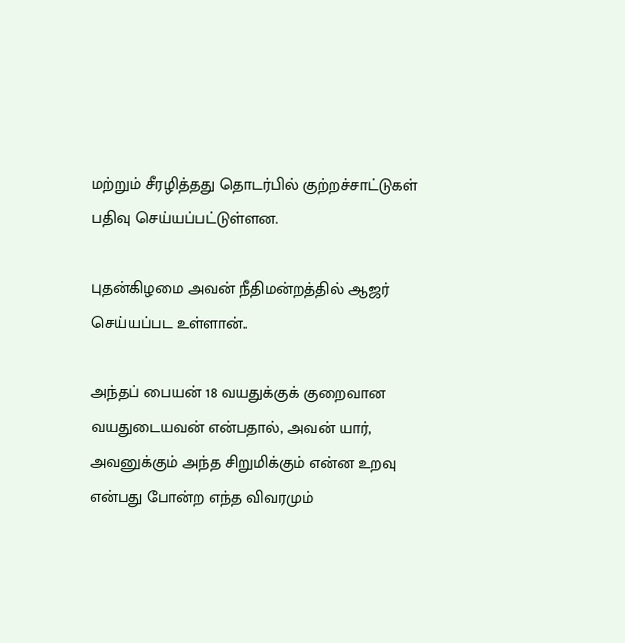மற்றும் சீரழித்தது தொடர்பில் குற்றச்சாட்டுகள் பதிவு செய்யப்பட்டுள்ளன.

புதன்கிழமை அவன் நீதிமன்றத்தில் ஆஜர் செய்யப்பட உள்ளான்..

அந்தப் பையன் 18 வயதுக்குக் குறைவான வயதுடையவன் என்பதால், அவன் யார், அவனுக்கும் அந்த சிறுமிக்கும் என்ன உறவு என்பது போன்ற எந்த விவரமும்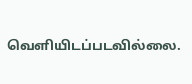வெளியிடப்படவில்லை.